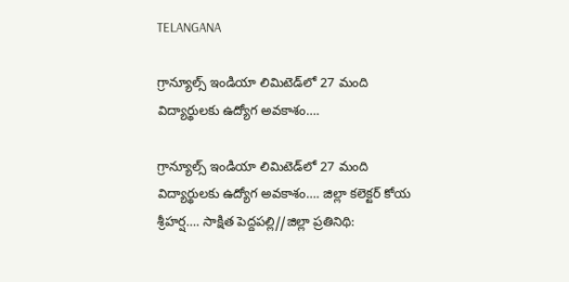TELANGANA

గ్రాన్యూల్స్ ఇండియా లిమిటెడ్‌లో 27 మంది విద్యార్థులకు ఉద్యోగ అవకాశం….

గ్రాన్యూల్స్ ఇండియా లిమిటెడ్‌లో 27 మంది విద్యార్థులకు ఉద్యోగ అవకాశం…. జిల్లా కలెక్టర్ కోయ శ్రీహర్ష…. సాక్షిత పెద్దపల్లి//జిల్లా ప్రతినిథి: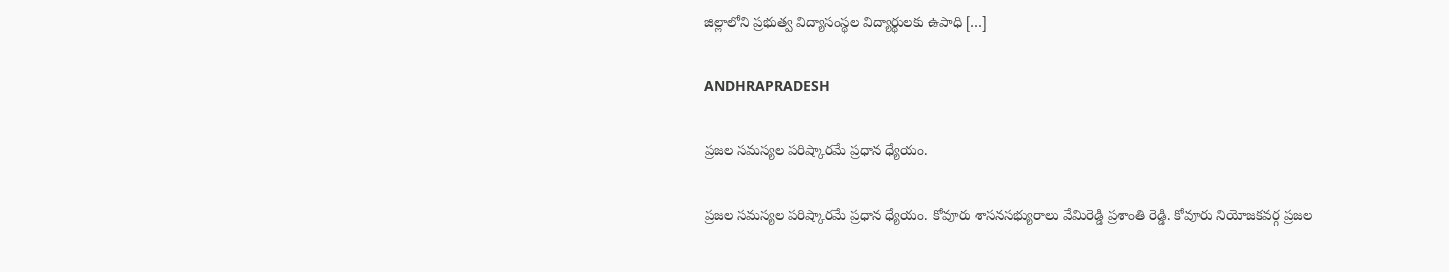జిల్లాలోని ప్రభుత్వ విద్యాసంస్థల విద్యార్థులకు ఉపాధి […]

ANDHRAPRADESH

ప్రజల సమస్యల పరిష్కారమే ప్రధాన ధ్యేయం.

ప్రజల సమస్యల పరిష్కారమే ప్రధాన ధ్యేయం. కోవూరు శాసనసభ్యురాలు వేమిరెడ్డి ప్రశాంతి రెడ్డి. కోవూరు నియోజకవర్గ ప్రజల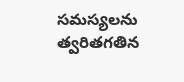సమస్యలను త్వరితగతిన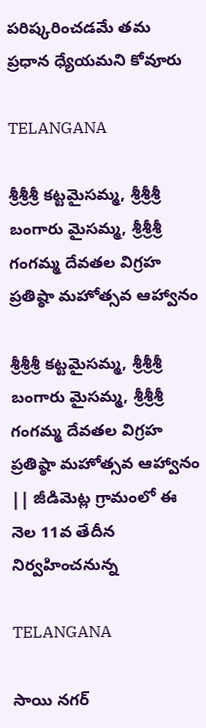పరిష్కరించడమే తమ ప్రధాన ధ్యేయమని కోవూరు

TELANGANA

శ్రీశ్రీశ్రీ కట్టమైసమ్మ, శ్రీశ్రీశ్రీ బంగారు మైసమ్మ, శ్రీశ్రీశ్రీ గంగమ్మ దేవతల విగ్రహ ప్రతిష్ఠా మహోత్సవ ఆహ్వానం

శ్రీశ్రీశ్రీ కట్టమైసమ్మ, శ్రీశ్రీశ్రీ బంగారు మైసమ్మ, శ్రీశ్రీశ్రీ గంగమ్మ దేవతల విగ్రహ ప్రతిష్ఠా మహోత్సవ ఆహ్వానం || జీడిమెట్ల గ్రామంలో ఈ నెల 11వ తేదీన నిర్వహించనున్న

TELANGANA

సాయి నగర్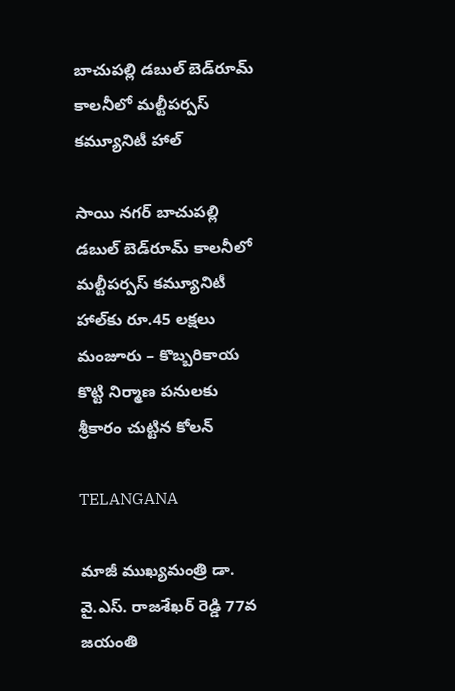బాచుపల్లి డబుల్ బెడ్‌రూమ్ కాలనీలో మల్టీపర్పస్ కమ్యూనిటీ హాల్‌

సాయి నగర్ బాచుపల్లి డబుల్ బెడ్‌రూమ్ కాలనీలో మల్టీపర్పస్ కమ్యూనిటీ హాల్‌కు రూ.45 లక్షలు మంజూరు – కొబ్బరికాయ కొట్టి నిర్మాణ పనులకు శ్రీకారం చుట్టిన కోలన్

TELANGANA

మాజీ ముఖ్యమంత్రి డా. వై.ఎస్. రాజశేఖర్ రెడ్డి 77వ జయంతి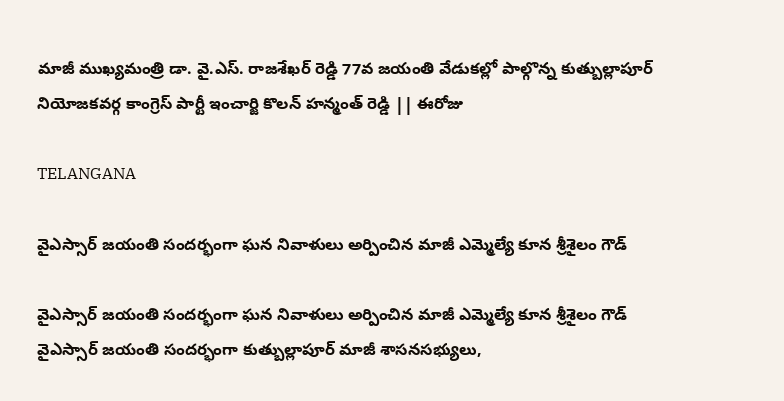మాజీ ముఖ్యమంత్రి డా. వై.ఎస్. రాజశేఖర్ రెడ్డి 77వ జయంతి వేడుకల్లో పాల్గొన్న కుత్బుల్లాపూర్ నియోజకవర్గ కాంగ్రెస్ పార్టీ ఇంచార్జి కొలన్ హన్మంత్ రెడ్డి || ఈరోజు

TELANGANA

వైఎస్సార్ జయంతి సందర్భంగా ఘన నివాళులు అర్పించిన మాజీ ఎమ్మెల్యే కూన శ్రీశైలం గౌడ్

వైఎస్సార్ జయంతి సందర్భంగా ఘన నివాళులు అర్పించిన మాజీ ఎమ్మెల్యే కూన శ్రీశైలం గౌడ్ వైఎస్సార్ జయంతి సందర్భంగా కుత్బుల్లాపూర్ మాజీ శాసనసభ్యులు,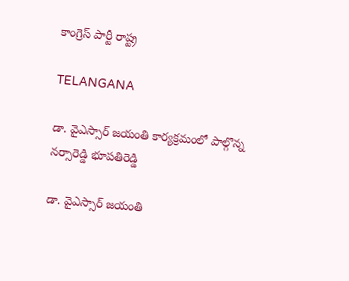కాంగ్రెస్ పార్టీ రాష్ట్ర

TELANGANA

డా. వైఎస్సార్ జయంతి కార్యక్రమంలో పాల్గొన్న నర్సారెడ్డి భూపతిరెడ్డి

డా. వైఎస్సార్ జయంతి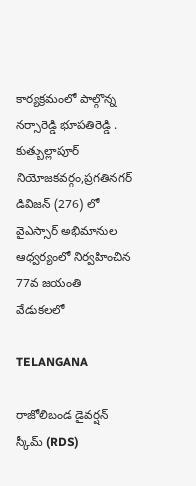కార్యక్రమంలో పాల్గొన్న నర్సారెడ్డి భూపతిరెడ్డి . కుత్బుల్లాపూర్ నియోజకవర్గం,ప్రగతినగర్ డివిజన్ (276) లో వైఎస్సార్ అభిమానుల ఆధ్వర్యంలో నిర్వహించిన 77వ జయంతి వేడుకలలో

TELANGANA

రాజోలిబండ డైవర్షన్ స్కీమ్ (RDS)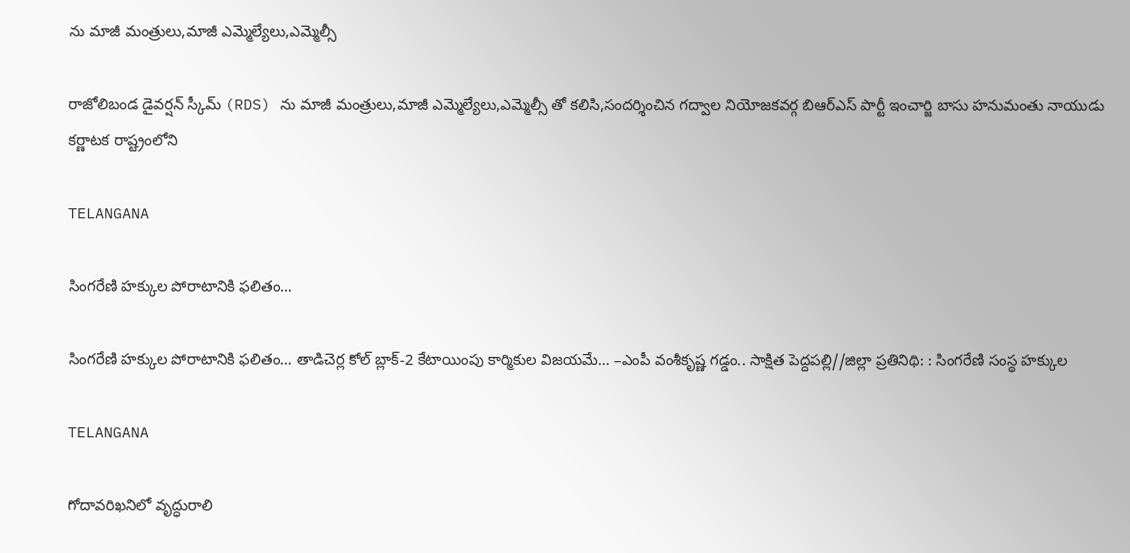ను మాజీ మంత్రులు,మాజీ ఎమ్మెల్యేలు,ఎమ్మెల్సీ

రాజోలిబండ డైవర్షన్ స్కీమ్ (RDS) ను మాజీ మంత్రులు,మాజీ ఎమ్మెల్యేలు,ఎమ్మెల్సీ తో కలిసి,సందర్శించిన గద్వాల నియోజకవర్గ బిఆర్ఎస్ పార్టీ ఇంచార్జి బాసు హనుమంతు నాయుడు కర్ణాటక రాష్ట్రంలోని

TELANGANA

సింగరేణి హక్కుల పోరాటానికి ఫలితం…

సింగరేణి హక్కుల పోరాటానికి ఫలితం… తాడిచెర్ల కోల్ బ్లాక్-2 కేటాయింపు కార్మికుల విజయమే… –ఎంపీ వంశీకృష్ణ గడ్డం.. సాక్షిత పెద్దపల్లి//జిల్లా ప్రతినిథి: : సింగరేణి సంస్థ హక్కుల

TELANGANA

గోదావరిఖనిలో వృద్ధురాలి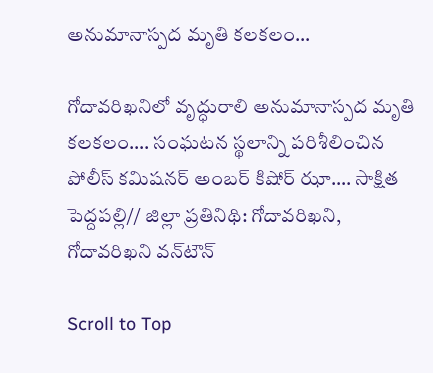అనుమానాస్పద మృతి కలకలం…

గోదావరిఖనిలో వృద్ధురాలి అనుమానాస్పద మృతి కలకలం…. సంఘటన స్థలాన్ని పరిశీలించిన పోలీస్ కమిషనర్ అంబర్ కిషోర్ ఝా…. సాక్షిత పెద్దపల్లి// జిల్లా ప్రతినిథి: గోదావరిఖని, గోదావరిఖని వన్‌టౌన్

Scroll to Top